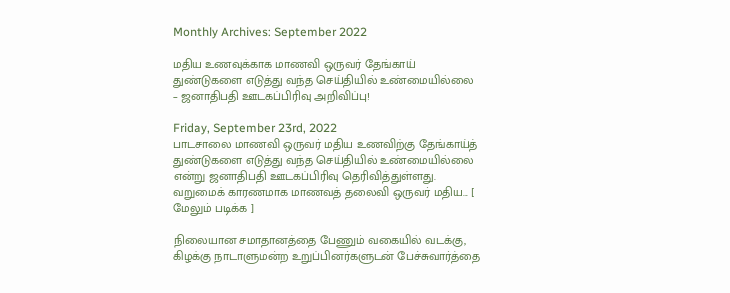Monthly Archives: September 2022

மதிய உணவுக்காக மாணவி ஒருவர் தேங்காய் துண்டுகளை எடுத்து வந்த செய்தியில் உண்மையில்லை – ஜனாதிபதி ஊடகப்பிரிவு அறிவிப்பு!

Friday, September 23rd, 2022
பாடசாலை மாணவி ஒருவர் மதிய உணவிற்கு தேங்காய்த் துண்டுகளை எடுத்து வந்த செய்தியில் உண்மையில்லை என்று ஜனாதிபதி ஊடகப்பிரிவு தெரிவித்துள்ளது. வறுமைக் காரணமாக மாணவத் தலைவி ஒருவர் மதிய... [ மேலும் படிக்க ]

நிலையான சமாதானத்தை பேணும் வகையில் வடக்கு, கிழக்கு நாடாளுமன்ற உறுப்பினர்களுடன் பேச்சுவார்த்தை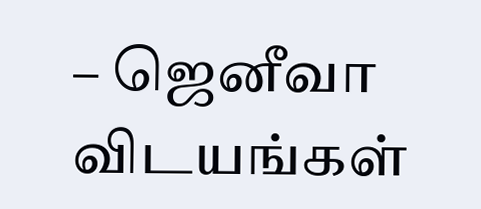– ஜெனீவா விடயங்கள்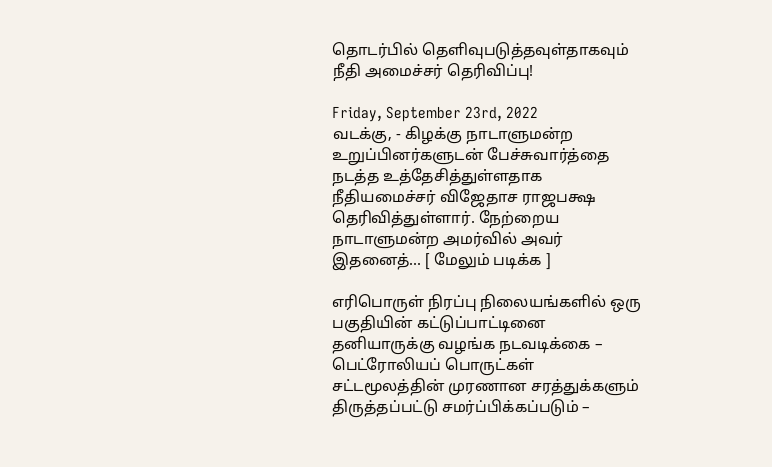தொடர்பில் தெளிவுபடுத்தவுள்தாகவும் நீதி அமைச்சர் தெரிவிப்பு!

Friday, September 23rd, 2022
வடக்கு, - கிழக்கு நாடாளுமன்ற உறுப்பினர்களுடன் பேச்சுவார்த்தை நடத்த உத்தேசித்துள்ளதாக நீதியமைச்சர் விஜேதாச ராஜபக்ஷ தெரிவித்துள்ளார். நேற்றைய நாடாளுமன்ற அமர்வில் அவர் இதனைத்... [ மேலும் படிக்க ]

எரிபொருள் நிரப்பு நிலையங்களில் ஒரு பகுதியின் கட்டுப்பாட்டினை தனியாருக்கு வழங்க நடவடிக்கை – பெட்ரோலியப் பொருட்கள் சட்டமூலத்தின் முரணான சரத்துக்களும் திருத்தப்பட்டு சமர்ப்பிக்கப்படும் –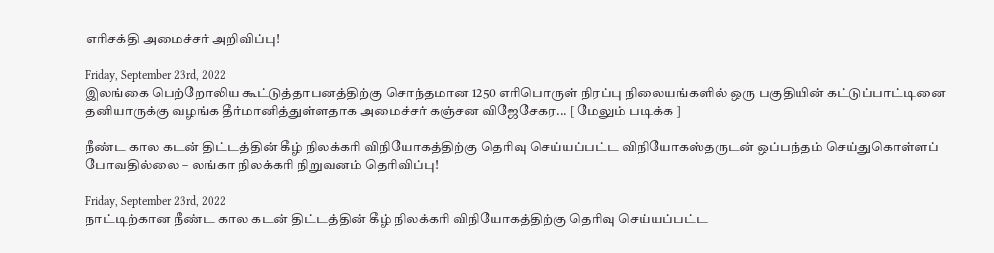எரிசக்தி அமைச்சர் அறிவிப்பு!

Friday, September 23rd, 2022
இலங்கை பெற்றோலிய கூட்டுத்தாபனத்திற்கு சொந்தமான 1250 எரிபொருள் நிரப்பு நிலையங்களில் ஒரு பகுதியின் கட்டுப்பாட்டினை தனியாருக்கு வழங்க தீர்மானித்துள்ளதாக அமைச்சர் கஞ்சன விஜேசேகர... [ மேலும் படிக்க ]

நீண்ட கால கடன் திட்டத்தின் கீழ் நிலக்கரி விநியோகத்திற்கு தெரிவு செய்யப்பட்ட விநியோகஸ்தருடன் ஒப்பந்தம் செய்துகொள்ளப் போவதில்லை – லங்கா நிலக்கரி நிறுவனம் தெரிவிப்பு!

Friday, September 23rd, 2022
நாட்டிற்கான நீண்ட கால கடன் திட்டத்தின் கீழ் நிலக்கரி விநியோகத்திற்கு தெரிவு செய்யப்பட்ட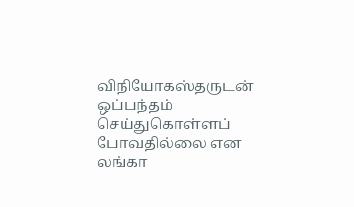விநியோகஸ்தருடன் ஒப்பந்தம் செய்துகொள்ளப் போவதில்லை என லங்கா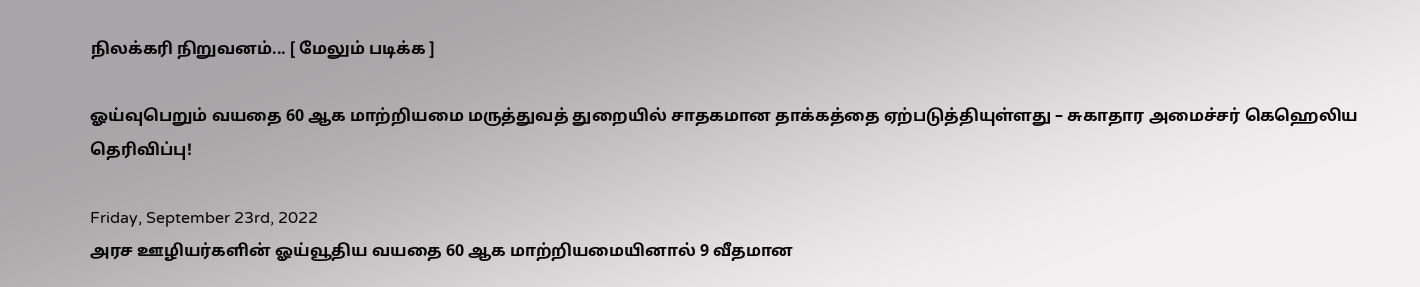நிலக்கரி நிறுவனம்... [ மேலும் படிக்க ]

ஓய்வுபெறும் வயதை 60 ஆக மாற்றியமை மருத்துவத் துறையில் சாதகமான தாக்கத்தை ஏற்படுத்தியுள்ளது – சுகாதார அமைச்சர் கெஹெலிய தெரிவிப்பு!

Friday, September 23rd, 2022
அரச ஊழியர்களின் ஓய்வூதிய வயதை 60 ஆக மாற்றியமையினால் 9 வீதமான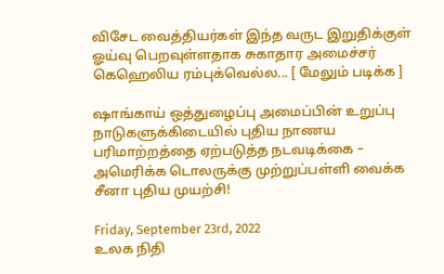விசேட வைத்தியர்கள் இந்த வருட இறுதிக்குள் ஓய்வு பெறவுள்ளதாக சுகாதார அமைச்சர் கெஹெலிய ரம்புக்வெல்ல... [ மேலும் படிக்க ]

ஷாங்காய் ஒத்துழைப்பு அமைப்பின் உறுப்பு நாடுகளுக்கிடையில் புதிய நாணய பரிமாற்றத்தை ஏற்படுத்த நடவடிக்கை – அமெரிக்க டொலருக்கு முற்றுப்பள்ளி வைக்க சீனா புதிய முயற்சி!

Friday, September 23rd, 2022
உலக நிதி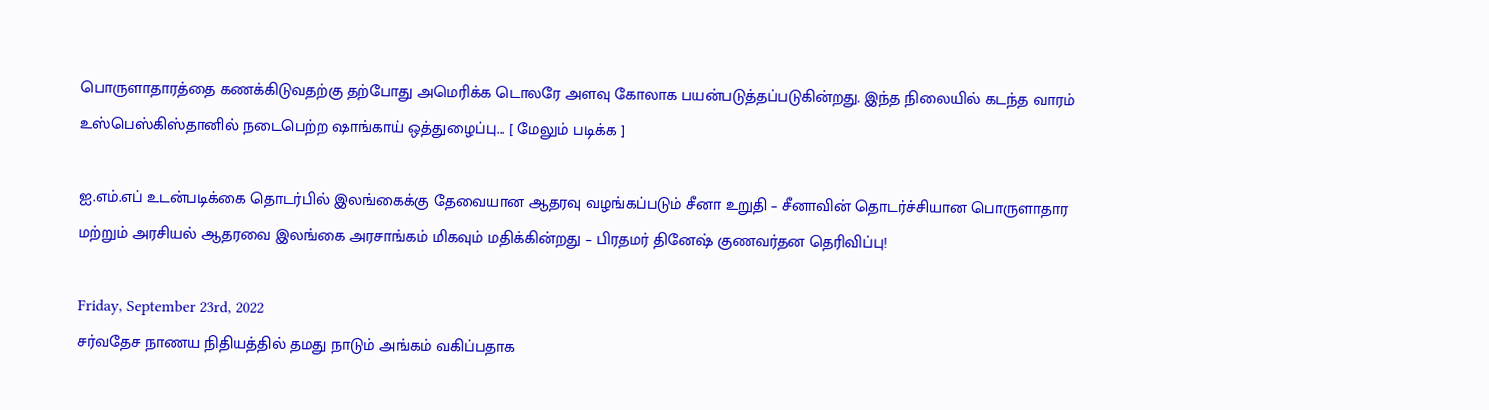பொருளாதாரத்தை கணக்கிடுவதற்கு தற்போது அமெரிக்க டொலரே அளவு கோலாக பயன்படுத்தப்படுகின்றது. இந்த நிலையில் கடந்த வாரம் உஸ்பெஸ்கிஸ்தானில் நடைபெற்ற ஷாங்காய் ஒத்துழைப்பு... [ மேலும் படிக்க ]

ஐ.எம்.எப் உடன்படிக்கை தொடர்பில் இலங்கைக்கு தேவையான ஆதரவு வழங்கப்படும் சீனா உறுதி – சீனாவின் தொடர்ச்சியான பொருளாதார மற்றும் அரசியல் ஆதரவை இலங்கை அரசாங்கம் மிகவும் மதிக்கின்றது – பிரதமர் தினேஷ் குணவர்தன தெரிவிப்பு!

Friday, September 23rd, 2022
சர்வதேச நாணய நிதியத்தில் தமது நாடும் அங்கம் வகிப்பதாக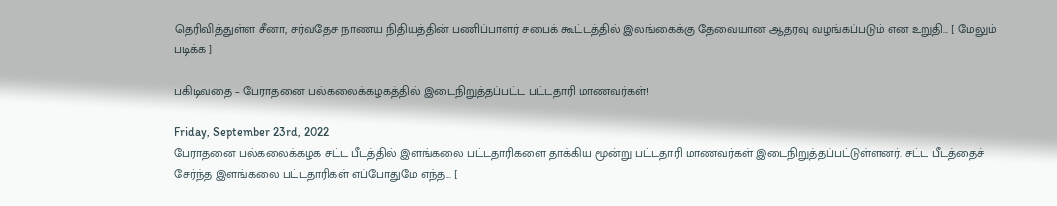தெரிவித்துள்ள சீனா, சர்வதேச நாணய நிதியத்தின் பணிப்பாளர் சபைக் கூட்டத்தில் இலங்கைக்கு தேவையான ஆதரவு வழங்கப்படும் என உறுதி... [ மேலும் படிக்க ]

பகிடிவதை – பேராதனை பல்கலைக்கழகத்தில் இடைநிறுத்தப்பட்ட பட்டதாரி மாணவர்கள்!

Friday, September 23rd, 2022
பேராதனை பல்கலைக்கழக சட்ட பீடத்தில் இளங்கலை பட்டதாரிகளை தாக்கிய மூன்று பட்டதாரி மாணவர்கள் இடைநிறுத்தப்பட்டுள்ளனர். சட்ட பீடத்தைச் சேர்ந்த இளங்கலை பட்டதாரிகள் எப்போதுமே எந்த... [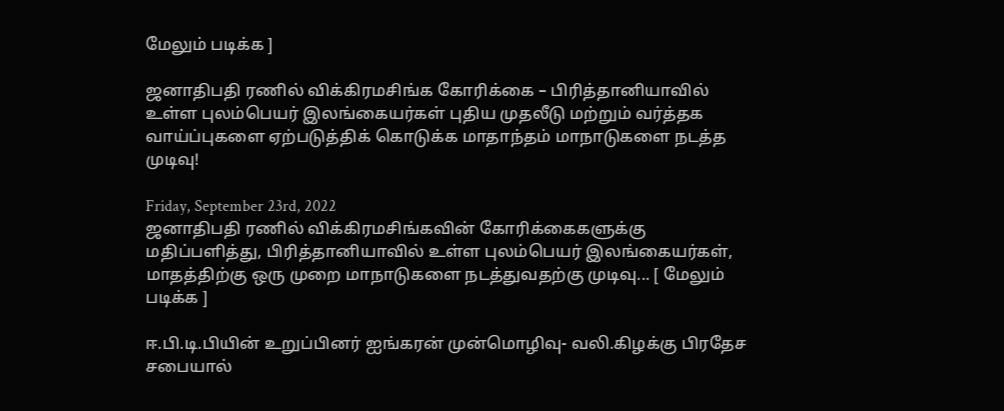மேலும் படிக்க ]

ஜனாதிபதி ரணில் விக்கிரமசிங்க கோரிக்கை – பிரித்தானியாவில் உள்ள புலம்பெயர் இலங்கையர்கள் புதிய முதலீடு மற்றும் வர்த்தக வாய்ப்புகளை ஏற்படுத்திக் கொடுக்க மாதாந்தம் மாநாடுகளை நடத்த முடிவு!

Friday, September 23rd, 2022
ஜனாதிபதி ரணில் விக்கிரமசிங்கவின் கோரிக்கைகளுக்கு மதிப்பளித்து, பிரித்தானியாவில் உள்ள புலம்பெயர் இலங்கையர்கள், மாதத்திற்கு ஒரு முறை மாநாடுகளை நடத்துவதற்கு முடிவு... [ மேலும் படிக்க ]

ஈ.பி.டி.பியின் உறுப்பினர் ஐங்கரன் முன்மொழிவு- வலி.கிழக்கு பிரதேச சபையால்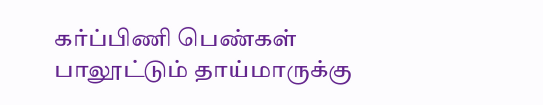கர்ப்பிணி பெண்கள் பாலூட்டும் தாய்மாருக்கு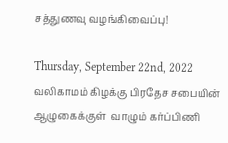சத்துணவு வழங்கிவைப்பு!

Thursday, September 22nd, 2022
வலிகாமம் கிழக்கு பிரதேச சபையின் ஆழுகைக்குள்  வாழும் கர்ப்பிணி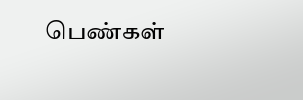பெண்கள்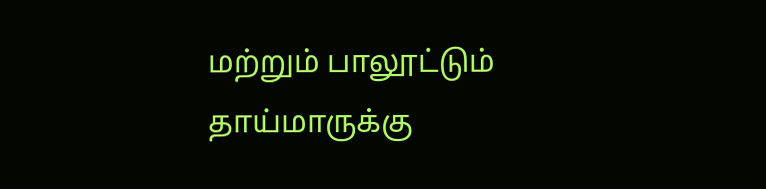மற்றும் பாலூட்டும் தாய்மாருக்கு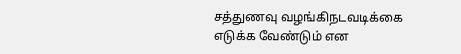சத்துணவு வழங்கிநடவடிக்கை எடுக்க வேண்டும் என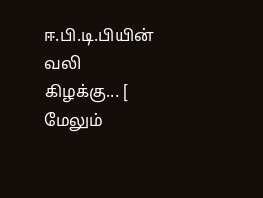ஈ.பி.டி.பியின் வலி கிழக்கு... [ மேலும்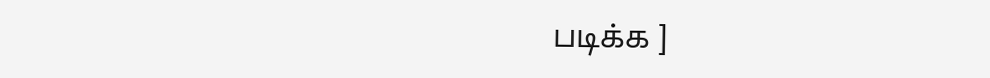படிக்க ]